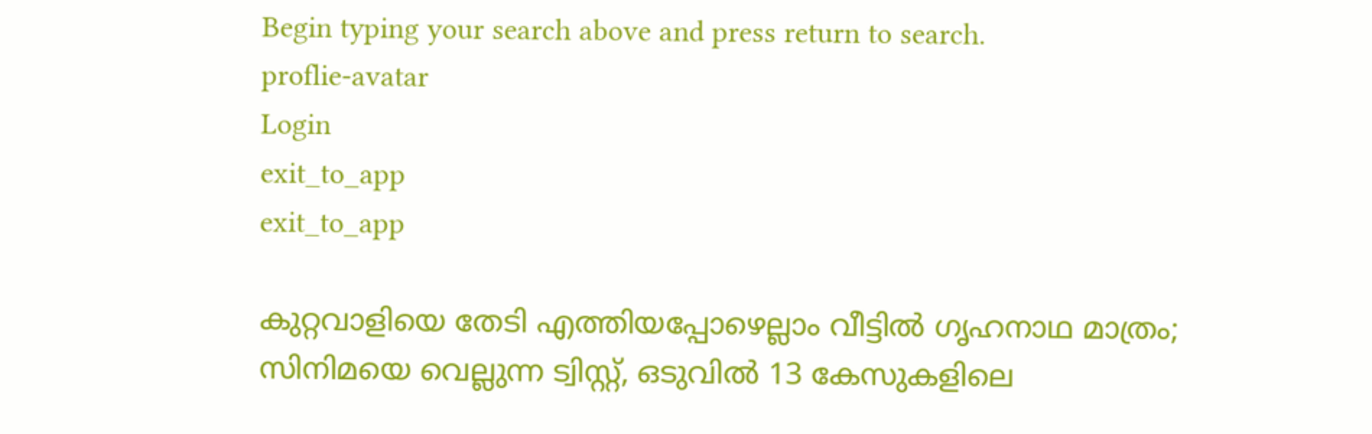Begin typing your search above and press return to search.
proflie-avatar
Login
exit_to_app
exit_to_app

കുറ്റവാളിയെ തേടി എത്തിയപ്പോഴെല്ലാം വീട്ടിൽ ഗൃഹനാഥ മാത്രം; സിനിമയെ വെല്ലുന്ന ട്വിസ്റ്റ്, ഒടുവിൽ 13 കേസുകളിലെ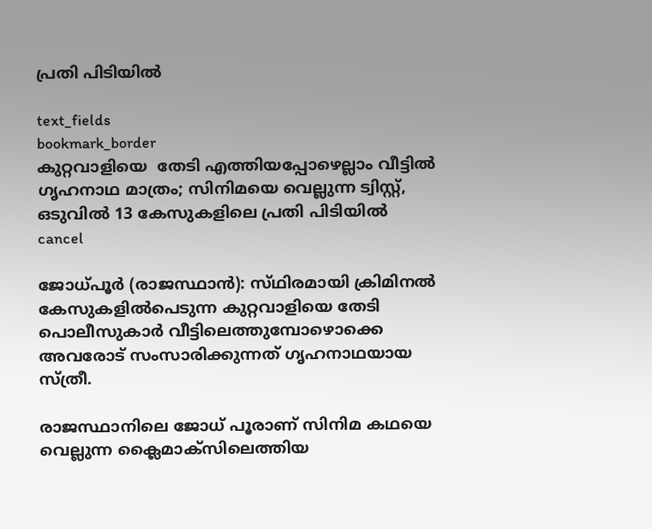പ്രതി പിടിയിൽ

text_fields
bookmark_border
കുറ്റവാളിയെ  തേടി എത്തിയപ്പോഴെല്ലാം വീട്ടിൽ ഗൃഹനാഥ മാത്രം; സിനിമയെ വെല്ലുന്ന ട്വിസ്റ്റ്, ഒടുവിൽ 13 കേസുകളിലെ പ്രതി പിടിയിൽ
cancel

ജോധ്പൂർ (രാജസ്ഥാൻ): സ്‍ഥിരമായി ക്രിമിനൽ കേസുകളിൽപെടുന്ന കുറ്റവാളിയെ തേടി പൊലീസുകാർ വീട്ടിലെത്തുമ്പോഴൊക്കെ അവരോട് സംസാരിക്കുന്നത് ഗൃഹനാഥയായ സ്ത്രീ.

രാജസ്ഥാനിലെ ജോധ് പൂരാണ് സിനിമ കഥയെ വെല്ലുന്ന ക്ലൈമാക്സിലെത്തിയ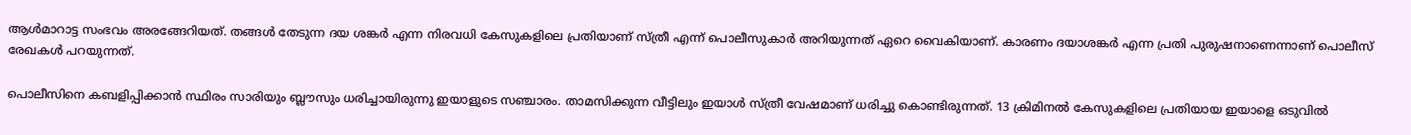ആൾമാറാട്ട സംഭവം അരങ്ങേറിയത്. തങ്ങൾ തേടുന്ന ദയ ശങ്കർ എന്ന നിരവധി കേസുകളിലെ പ്രതിയാണ് സ്ത്രീ എന്ന് പൊലീസുകാർ അറിയുന്നത് ഏറെ വൈകിയാണ്. കാരണം ദയാശങ്കർ എന്ന പ്രതി പുരുഷനാണെന്നാണ് പൊലീസ് രേഖകൾ പറയുന്നത്.

പൊലീസിനെ കബളിപ്പിക്കാൻ സ്ഥിരം സാരിയും ബ്ലൗസും ധരിച്ചായിരുന്നു ഇയാളുടെ സഞ്ചാരം. താമസിക്കുന്ന വീട്ടിലും ഇയാൾ സ്ത്രീ വേഷമാണ് ധരിച്ചു കൊണ്ടിരുന്നത്. 13 ക്രിമിനൽ കേസുകളിലെ പ്രതിയായ ഇയാളെ ഒടുവിൽ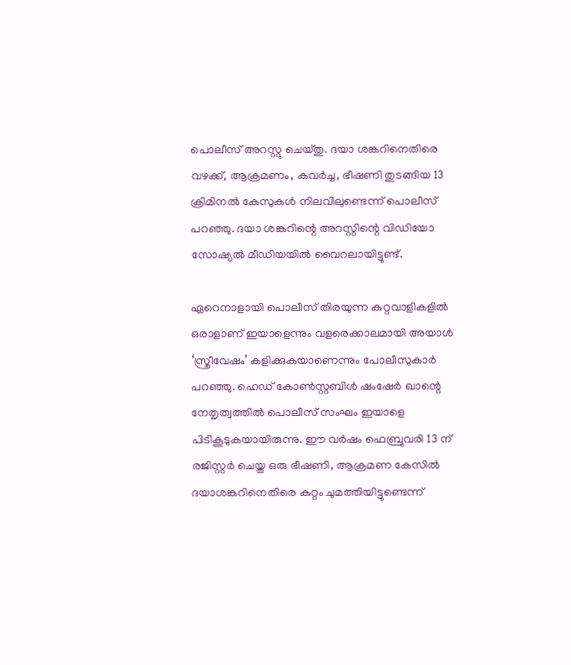പൊലീസ് അറസ്റ്റു ചെയ്തു. ദയാ ശങ്കറിനെതിരെ വഴക്ക്, ആക്രമണം, കവർച്ച, ഭീഷണി തുടങ്ങിയ 13 ക്രിമിനൽ കേസുകൾ നിലവിലുണ്ടെന്ന് പൊലീസ് പറഞ്ഞു. ദയാ ശങ്കറിന്റെ അറസ്റ്റിന്റെ വിഡിയോ സോഷ്യൽ മീഡിയയിൽ വൈറലായിട്ടുണ്ട്.

ഏറെനാളായി പൊലീസ് തിരയുന്ന കുറ്റവാളികളിൽ ഒരാളാണ് ഇയാളെന്നും വളരെക്കാലമായി അയാൾ ‘സ്ത്രീവേഷം’ കളിക്കുകയാണെന്നും പോലീസുകാർ പറഞ്ഞു. ഹെഡ് കോൺസ്റ്റബിൾ ഷംഷേർ ഖാന്റെ നേതൃത്വത്തിൽ പൊലീസ് സംഘം ഇയാളെ പിടികൂടുകയായിരുന്നു. ഈ വർഷം ഫെബ്രുവരി 13 ന് രജിസ്റ്റർ ചെയ്ത ഒരു ഭീഷണി, ആക്രമണ കേസിൽ ദയാശങ്കറിനെതിരെ കുറ്റം ചുമത്തിയിട്ടുണ്ടെന്ന്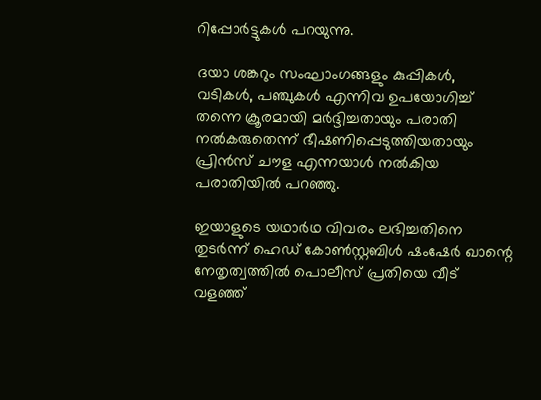റിപ്പോർട്ടുകൾ പറയുന്നു.

ദയാ ശങ്കറും സംഘാംഗങ്ങളും കുപ്പികൾ, വടികൾ, പഞ്ചുകൾ എന്നിവ ഉപയോഗിച്ച് തന്നെ ക്രൂരമായി മർദ്ദിച്ചതായും പരാതി നൽകരുതെന്ന് ഭീഷണിപ്പെടുത്തിയതായും പ്രിൻസ് ചൗള എന്നയാൾ നൽകിയ പരാതിയിൽ പറഞ്ഞു.

ഇയാളുടെ യഥാർഥ വിവരം ലഭിച്ചതിനെ തുടർന്ന് ഹെഡ് കോൺസ്റ്റബിൾ ഷംഷേർ ഖാന്റെ നേതൃത്വത്തിൽ പൊലീസ് പ്രതിയെ വീട് വളഞ്ഞ്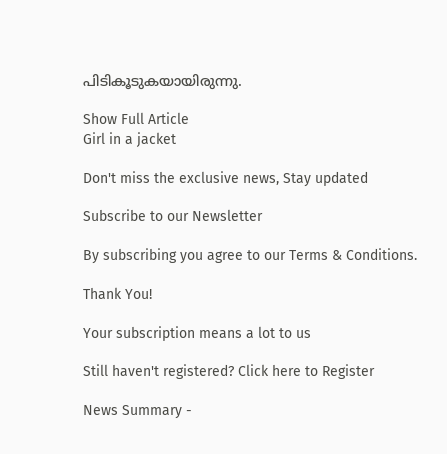പിടികൂടുകയായിരുന്നു.

Show Full Article
Girl in a jacket

Don't miss the exclusive news, Stay updated

Subscribe to our Newsletter

By subscribing you agree to our Terms & Conditions.

Thank You!

Your subscription means a lot to us

Still haven't registered? Click here to Register

News Summary -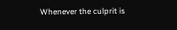Whenever the culprit is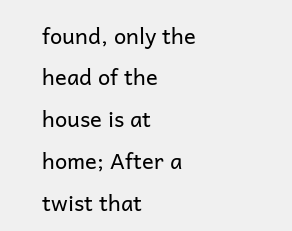found, only the head of the house is at home; After a twist that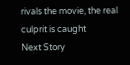rivals the movie, the real culprit is caught
Next Story